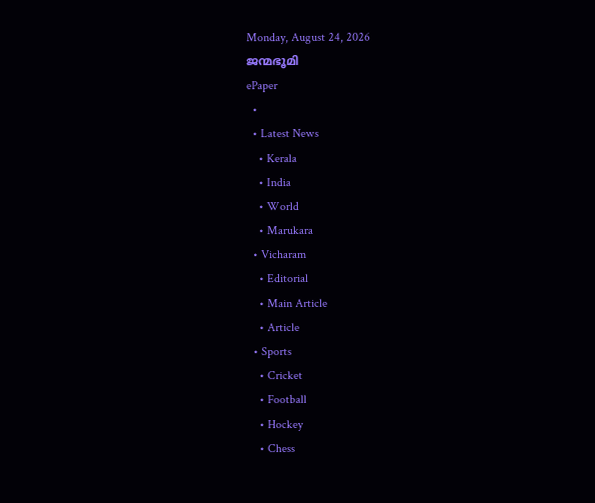Monday, August 24, 2026
ജന്മഭൂമി
ePaper
  •
  • Latest News
    • Kerala
    • India
    • World
    • Marukara
  • Vicharam
    • Editorial
    • Main Article
    • Article
  • Sports
    • Cricket
    • Football
    • Hockey
    • Chess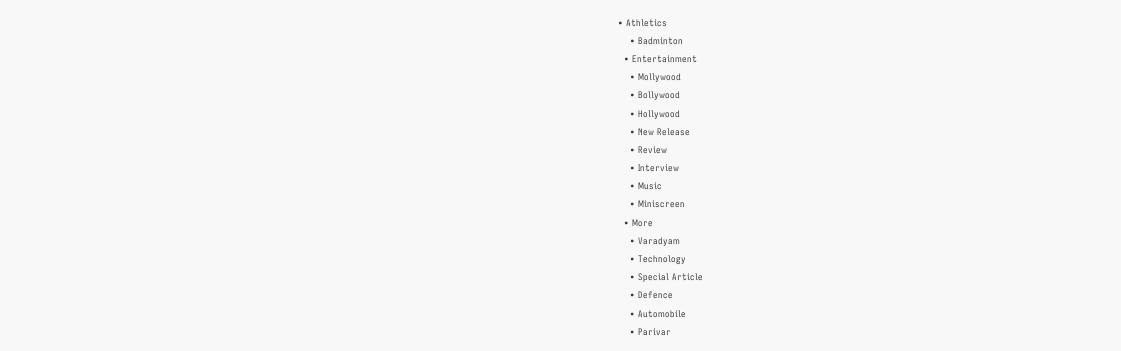• Athletics
    • Badminton
  • Entertainment
    • Mollywood
    • Bollywood
    • Hollywood
    • New Release
    • Review
    • Interview
    • Music
    • Miniscreen
  • More
    • Varadyam
    • Technology
    • Special Article
    • Defence
    • Automobile
    • Parivar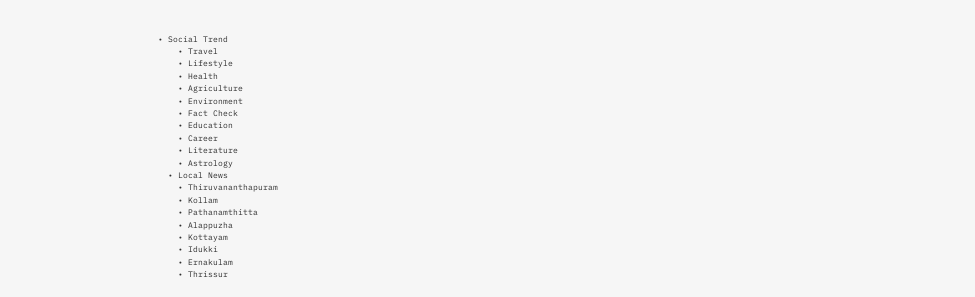• Social Trend
    • Travel
    • Lifestyle
    • Health
    • Agriculture
    • Environment
    • Fact Check
    • Education
    • Career
    • Literature
    • Astrology
  • Local News
    • Thiruvananthapuram
    • Kollam
    • Pathanamthitta
    • Alappuzha
    • Kottayam
    • Idukki
    • Ernakulam
    • Thrissur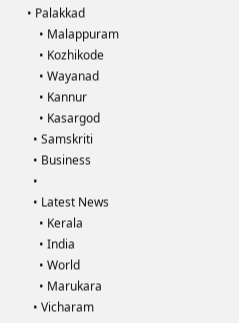• Palakkad
    • Malappuram
    • Kozhikode
    • Wayanad
    • Kannur
    • Kasargod
  • Samskriti
  • Business
  •
  • Latest News
    • Kerala
    • India
    • World
    • Marukara
  • Vicharam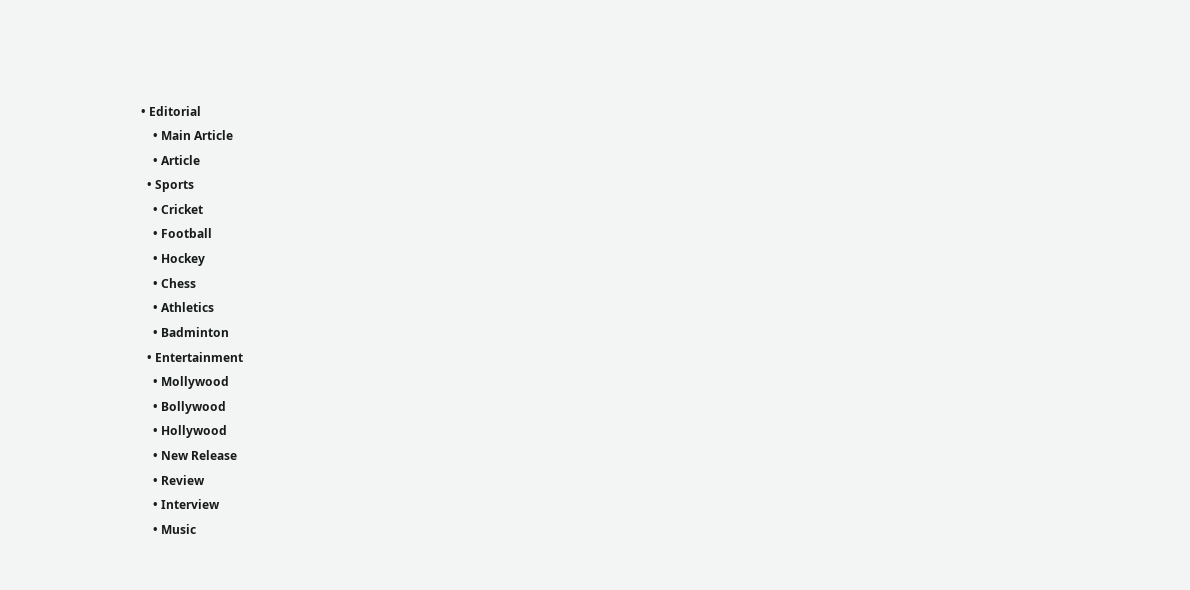• Editorial
    • Main Article
    • Article
  • Sports
    • Cricket
    • Football
    • Hockey
    • Chess
    • Athletics
    • Badminton
  • Entertainment
    • Mollywood
    • Bollywood
    • Hollywood
    • New Release
    • Review
    • Interview
    • Music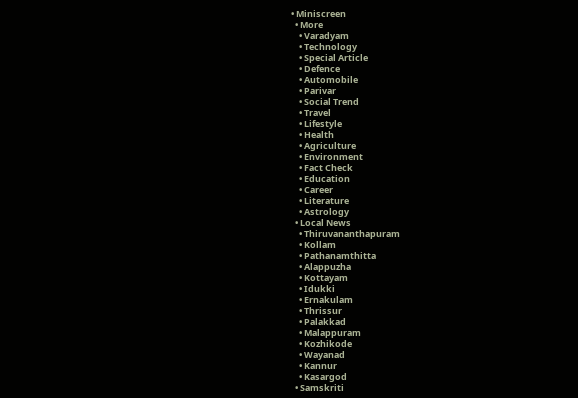• Miniscreen
  • More
    • Varadyam
    • Technology
    • Special Article
    • Defence
    • Automobile
    • Parivar
    • Social Trend
    • Travel
    • Lifestyle
    • Health
    • Agriculture
    • Environment
    • Fact Check
    • Education
    • Career
    • Literature
    • Astrology
  • Local News
    • Thiruvananthapuram
    • Kollam
    • Pathanamthitta
    • Alappuzha
    • Kottayam
    • Idukki
    • Ernakulam
    • Thrissur
    • Palakkad
    • Malappuram
    • Kozhikode
    • Wayanad
    • Kannur
    • Kasargod
  • Samskriti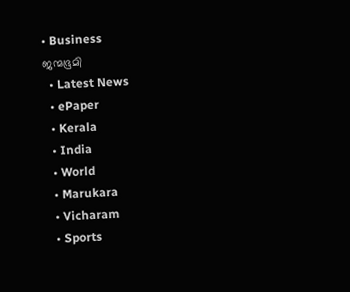• Business
ജന്മഭൂമി
  • Latest News
  • ePaper
  • Kerala
  • India
  • World
  • Marukara
  • Vicharam
  • Sports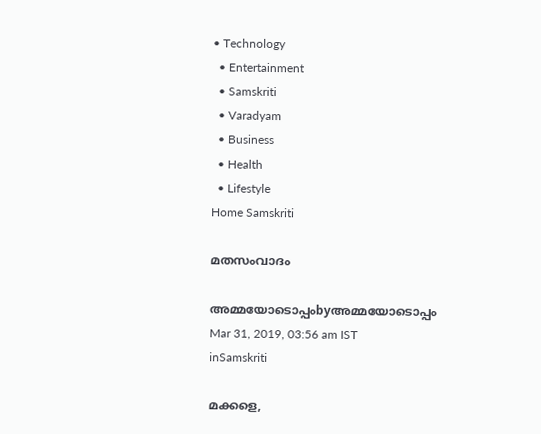• Technology
  • Entertainment
  • Samskriti
  • Varadyam
  • Business
  • Health
  • Lifestyle
Home Samskriti

മതസംവാദം

അമ്മയോടൊപ്പംbyഅമ്മയോടൊപ്പം
Mar 31, 2019, 03:56 am IST
inSamskriti

മക്കളെ,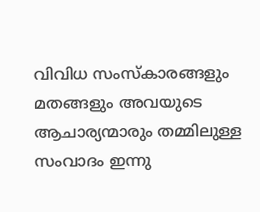വിവിധ സംസ്‌കാരങ്ങളും മതങ്ങളും അവയുടെ ആചാര്യന്മാരും തമ്മിലുള്ള സംവാദം ഇന്നു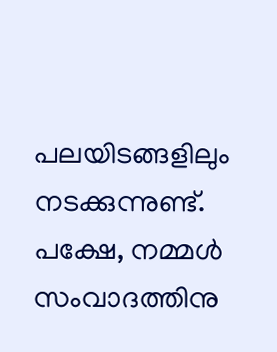പലയിടങ്ങളിലും നടക്കുന്നുണ്ട്.  പക്ഷേ, നമ്മള്‍ സംവാദത്തിനു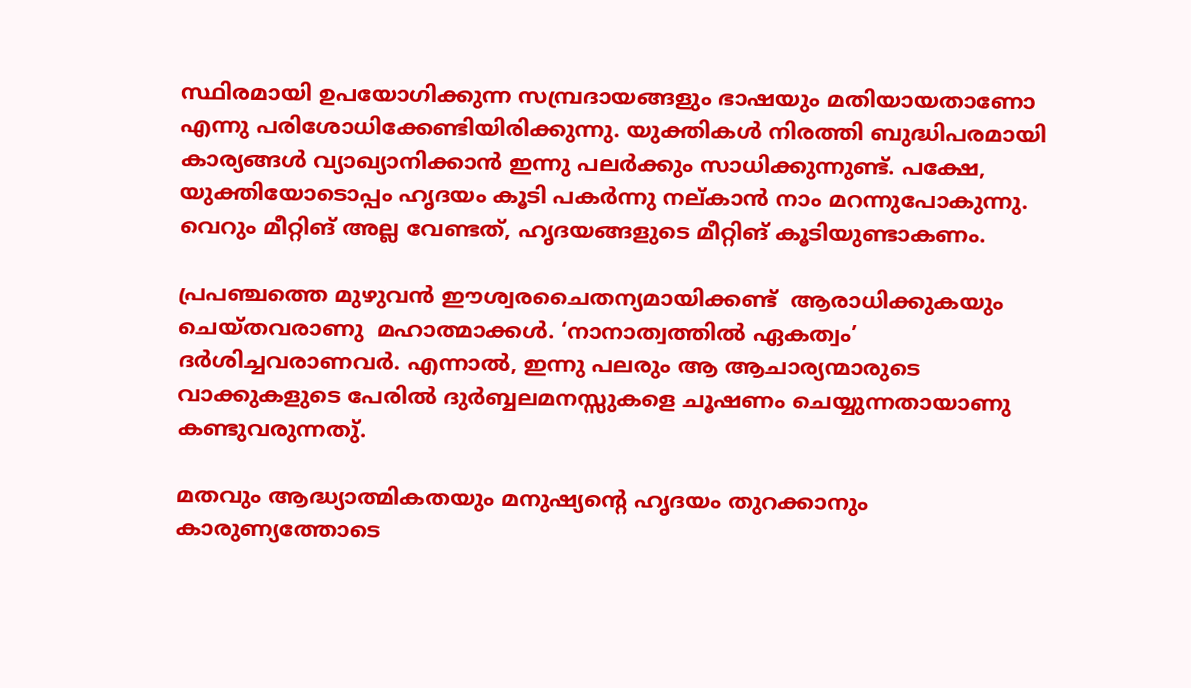സ്ഥിരമായി ഉപയോഗിക്കുന്ന സമ്പ്രദായങ്ങളും ഭാഷയും മതിയായതാണോ എന്നു പരിശോധിക്കേണ്ടിയിരിക്കുന്നു. യുക്തികള്‍ നിരത്തി ബുദ്ധിപരമായി കാര്യങ്ങള്‍ വ്യാഖ്യാനിക്കാന്‍ ഇന്നു പലര്‍ക്കും സാധിക്കുന്നുണ്ട്. പക്ഷേ, യുക്തിയോടൊപ്പം ഹൃദയം കൂടി പകര്‍ന്നു നല്കാന്‍ നാം മറന്നുപോകുന്നു. വെറും മീറ്റിങ് അല്ല വേണ്ടത്, ഹൃദയങ്ങളുടെ മീറ്റിങ് കൂടിയുണ്ടാകണം.

പ്രപഞ്ചത്തെ മുഴുവന്‍ ഈശ്വരചൈതന്യമായിക്കണ്ട്  ആരാധിക്കുകയും ചെയ്തവരാണു  മഹാത്മാക്കള്‍. ‘നാനാത്വത്തില്‍ ഏകത്വം’ ദര്‍ശിച്ചവരാണവര്‍. എന്നാല്‍, ഇന്നു പലരും ആ ആചാര്യന്മാരുടെ വാക്കുകളുടെ പേരില്‍ ദുര്‍ബ്ബലമനസ്സുകളെ ചൂഷണം ചെയ്യുന്നതായാണു കണ്ടുവരുന്നതു്.

മതവും ആദ്ധ്യാത്മികതയും മനുഷ്യന്റെ ഹൃദയം തുറക്കാനും കാരുണ്യത്തോടെ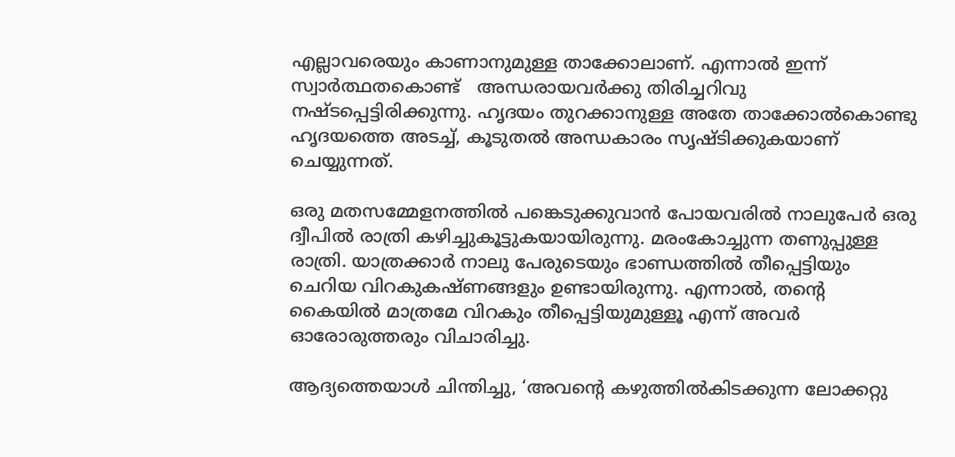എല്ലാവരെയും കാണാനുമുള്ള താക്കോലാണ്. എന്നാല്‍ ഇന്ന് സ്വാര്‍ത്ഥതകൊണ്ട്   അന്ധരായവര്‍ക്കു തിരിച്ചറിവു നഷ്ടപ്പെട്ടിരിക്കുന്നു. ഹൃദയം തുറക്കാനുള്ള അതേ താക്കോല്‍കൊണ്ടു ഹൃദയത്തെ അടച്ച്, കൂടുതല്‍ അന്ധകാരം സൃഷ്ടിക്കുകയാണ് ചെയ്യുന്നത്.

ഒരു മതസമ്മേളനത്തില്‍ പങ്കെടുക്കുവാന്‍ പോയവരില്‍ നാലുപേര്‍ ഒരു ദ്വീപില്‍ രാത്രി കഴിച്ചുകൂട്ടുകയായിരുന്നു. മരംകോച്ചുന്ന തണുപ്പുള്ള രാത്രി. യാത്രക്കാര്‍ നാലു പേരുടെയും ഭാണ്ഡത്തില്‍ തീപ്പെട്ടിയും ചെറിയ വിറകുകഷ്ണങ്ങളും ഉണ്ടായിരുന്നു. എന്നാല്‍, തന്റെ കൈയില്‍ മാത്രമേ വിറകും തീപ്പെട്ടിയുമുള്ളൂ എന്ന് അവര്‍ ഓരോരുത്തരും വിചാരിച്ചു.

ആദ്യത്തെയാള്‍ ചിന്തിച്ചു, ‘അവന്റെ കഴുത്തില്‍കിടക്കുന്ന ലോക്കറ്റു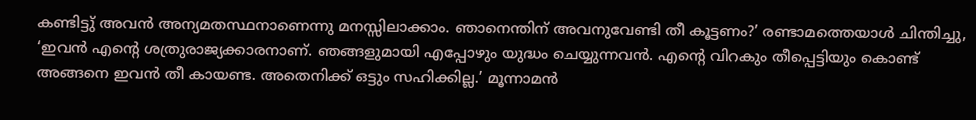കണ്ടിട്ടു് അവന്‍ അന്യമതസ്ഥനാണെന്നു മനസ്സിലാക്കാം. ഞാനെന്തിന് അവനുവേണ്ടി തീ കൂട്ടണം?’ രണ്ടാമത്തെയാള്‍ ചിന്തിച്ചു, ‘ഇവന്‍ എന്റെ ശത്രുരാജ്യക്കാരനാണ്. ഞങ്ങളുമായി എപ്പോഴും യുദ്ധം ചെയ്യുന്നവന്‍. എന്റെ വിറകും തീപ്പെട്ടിയും കൊണ്ട്  അങ്ങനെ ഇവന്‍ തീ കായണ്ട. അതെനിക്ക് ഒട്ടും സഹിക്കില്ല.’ മൂന്നാമന്‍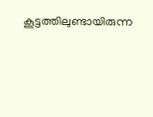കൂട്ടത്തിലുണ്ടായിരുന്ന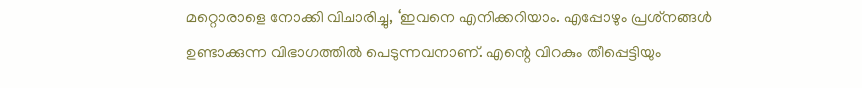മറ്റൊരാളെ നോക്കി വിചാരിച്ചു, ‘ഇവനെ എനിക്കറിയാം. എപ്പോഴും പ്രശ്‌നങ്ങള്‍ ഉണ്ടാക്കുന്ന വിഭാഗത്തില്‍ പെടുന്നവനാണ്. എന്റെ വിറകും തീപ്പെട്ടിയും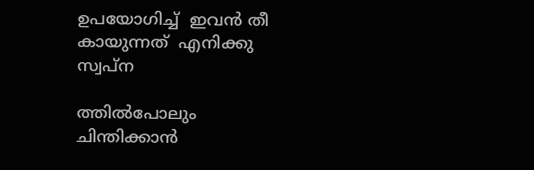ഉപയോഗിച്ച്  ഇവന്‍ തീ കായുന്നത്  എനിക്കു സ്വപ്‌ന

ത്തില്‍പോലും ചിന്തിക്കാന്‍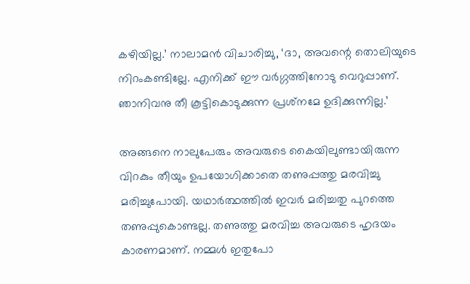കഴിയില്ല.’ നാലാമന്‍ വിചാരിച്ചു, ‘ദാ, അവന്റെ തൊലിയുടെ നിറംകണ്ടില്ലേ. എനിക്ക് ഈ വര്‍ഗ്ഗത്തിനോടു വെറുപ്പാണ്. ഞാനിവനു തീ കൂട്ടികൊടുക്കുന്ന പ്രശ്‌നമേ ഉദിക്കുന്നില്ല.’

അങ്ങനെ നാലുപേരും അവരുടെ കൈയിലുണ്ടായിരുന്ന വിറകും തീയും ഉപയോഗിക്കാതെ തണുപ്പത്തു മരവിച്ചു മരിച്ചുപോയി. യഥാര്‍ത്ഥത്തില്‍ ഇവര്‍ മരിച്ചതു പുറത്തെ തണുപ്പുകൊണ്ടല്ല. തണുത്തു മരവിച്ച അവരുടെ ഹൃദയം കാരണമാണ്. നമ്മള്‍ ഇതുപോ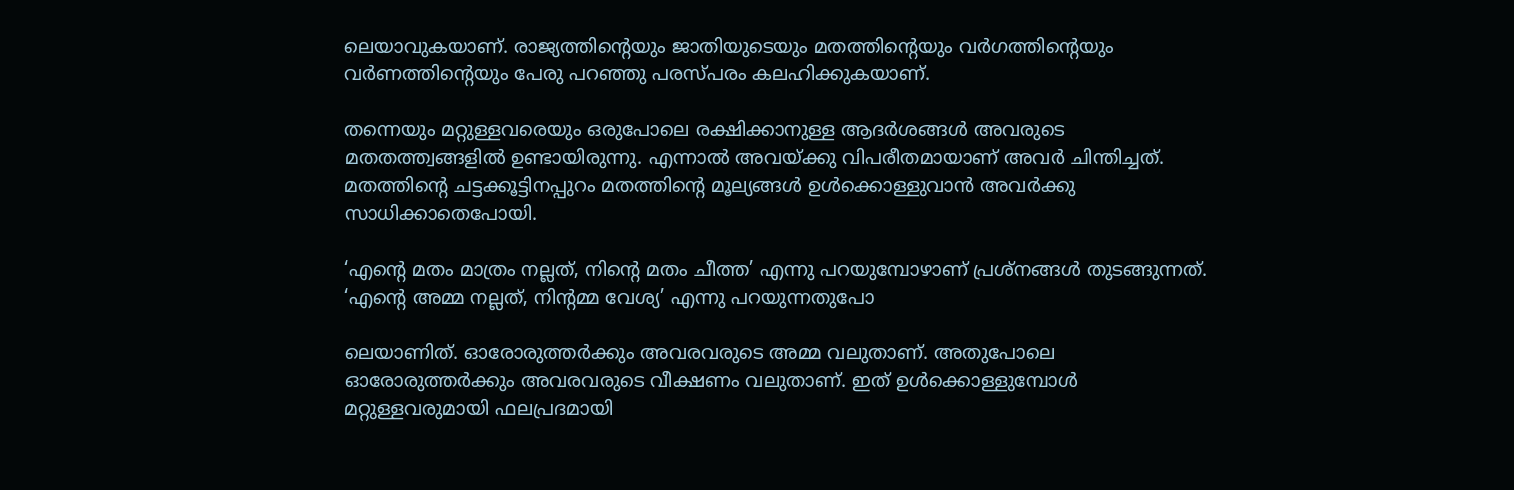ലെയാവുകയാണ്. രാജ്യത്തിന്റെയും ജാതിയുടെയും മതത്തിന്റെയും വര്‍ഗത്തിന്റെയും വര്‍ണത്തിന്റെയും പേരു പറഞ്ഞു പരസ്പരം കലഹിക്കുകയാണ്.

തന്നെയും മറ്റുള്ളവരെയും ഒരുപോലെ രക്ഷിക്കാനുള്ള ആദര്‍ശങ്ങള്‍ അവരുടെ മതതത്ത്വങ്ങളില്‍ ഉണ്ടായിരുന്നു. എന്നാല്‍ അവയ്‌ക്കു വിപരീതമായാണ് അവര്‍ ചിന്തിച്ചത്. മതത്തിന്റെ ചട്ടക്കൂട്ടിനപ്പുറം മതത്തിന്റെ മൂല്യങ്ങള്‍ ഉള്‍ക്കൊള്ളുവാന്‍ അവര്‍ക്കു സാധിക്കാതെപോയി.

‘എന്റെ മതം മാത്രം നല്ലത്, നിന്റെ മതം ചീത്ത’ എന്നു പറയുമ്പോഴാണ് പ്രശ്‌നങ്ങള്‍ തുടങ്ങുന്നത്. ‘എന്റെ അമ്മ നല്ലത്, നിന്റമ്മ വേശ്യ’ എന്നു പറയുന്നതുപോ

ലെയാണിത്. ഓരോരുത്തര്‍ക്കും അവരവരുടെ അമ്മ വലുതാണ്. അതുപോലെ ഓരോരുത്തര്‍ക്കും അവരവരുടെ വീക്ഷണം വലുതാണ്. ഇത് ഉള്‍ക്കൊള്ളുമ്പോള്‍ മറ്റുള്ളവരുമായി ഫലപ്രദമായി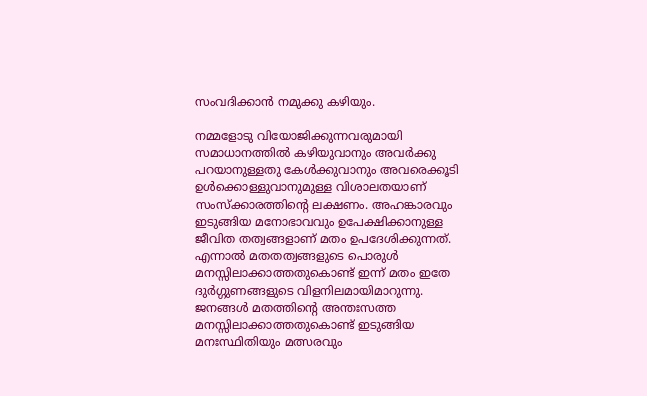സംവദിക്കാന്‍ നമുക്കു കഴിയും.

നമ്മളോടു വിയോജിക്കുന്നവരുമായി സമാധാനത്തില്‍ കഴിയുവാനും അവര്‍ക്കു പറയാനുള്ളതു കേള്‍ക്കുവാനും അവരെക്കൂടി ഉള്‍ക്കൊള്ളുവാനുമുള്ള വിശാലതയാണ് സംസ്‌ക്കാരത്തിന്റെ ലക്ഷണം. അഹങ്കാരവും ഇടുങ്ങിയ മനോഭാവവും ഉപേക്ഷിക്കാനുള്ള ജീവിത തത്വങ്ങളാണ് മതം ഉപദേശിക്കുന്നത്. എന്നാല്‍ മതതത്വങ്ങളുടെ പൊരുള്‍ മനസ്സിലാക്കാത്തതുകൊണ്ട് ഇന്ന് മതം ഇതേ ദുര്‍ഗ്ഗുണങ്ങളുടെ വിളനിലമായിമാറുന്നു. ജനങ്ങള്‍ മതത്തിന്റെ അന്തഃസത്ത മനസ്സിലാക്കാത്തതുകൊണ്ട് ഇടുങ്ങിയ മനഃസ്ഥിതിയും മത്സരവും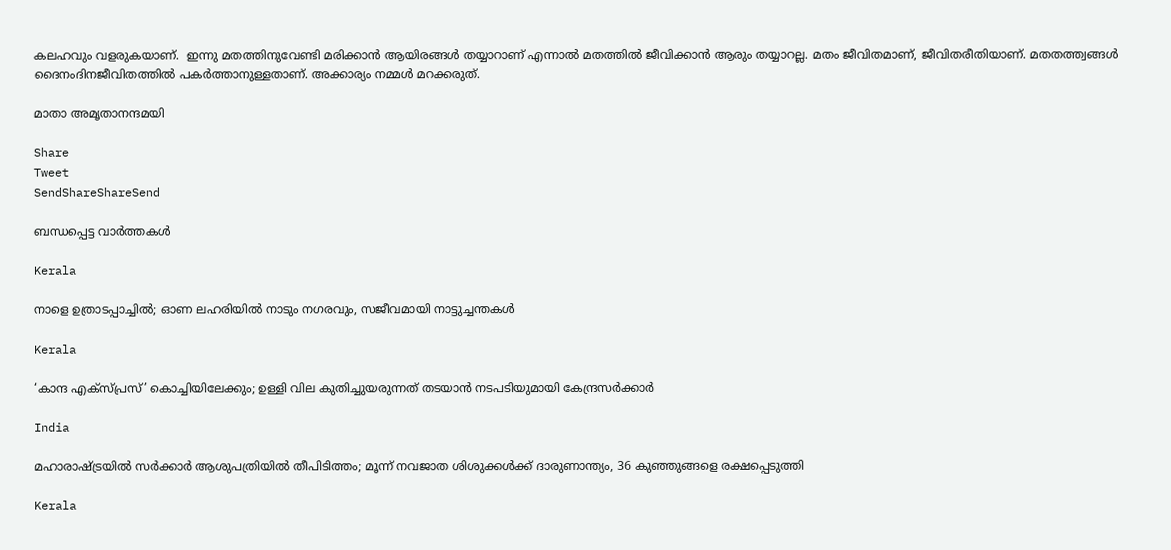കലഹവും വളരുകയാണ്.  ഇന്നു മതത്തിനുവേണ്ടി മരിക്കാന്‍ ആയിരങ്ങള്‍ തയ്യാറാണ് എന്നാല്‍ മതത്തില്‍ ജീവിക്കാന്‍ ആരും തയ്യാറല്ല. മതം ജീവിതമാണ്, ജീവിതരീതിയാണ്. മതതത്ത്വങ്ങള്‍ ദൈനംദിനജീവിതത്തില്‍ പകര്‍ത്താനുള്ളതാണ്. അക്കാര്യം നമ്മള്‍ മറക്കരുത്.

മാതാ അമൃതാനന്ദമയി

Share
Tweet
SendShareShareSend

ബന്ധപ്പെട്ട വാര്‍ത്തകള്‍

Kerala

നാളെ ഉത്രാടപ്പാച്ചില്‍; ഓണ ലഹരിയില്‍ നാടും നഗരവും, സജീവമായി നാട്ടുച്ചന്തകൾ

Kerala

‘കാന്ദ എക്സ്പ്രസ്’ കൊച്ചിയിലേക്കും; ഉള്ളി വില കുതിച്ചുയരുന്നത് തടയാൻ നടപടിയുമായി കേന്ദ്രസർക്കാർ

India

മഹാരാഷ്‌ട്രയില്‍ സര്‍ക്കാര്‍ ആശുപത്രിയില്‍ തീപിടിത്തം; മൂന്ന് നവജാത ശിശുക്കള്‍ക്ക് ദാരുണാന്ത്യം, 36 കുഞ്ഞുങ്ങളെ രക്ഷപ്പെടുത്തി

Kerala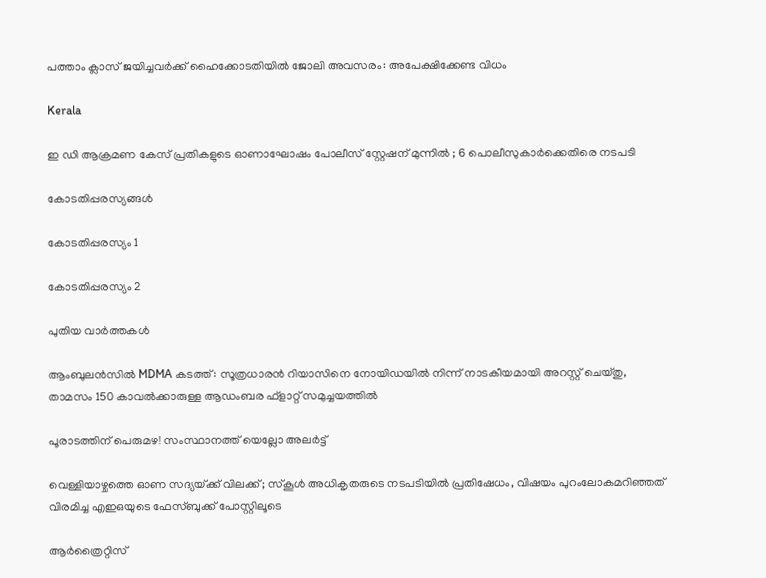പത്താം ക്ലാസ് ജയിച്ചവർക്ക് ഹൈക്കോടതിയിൽ ജോലി അവസരം: അപേക്ഷിക്കേണ്ട വിധം

Kerala

ഇ ഡി ആക്രമണ കേസ് പ്രതികളുടെ ഓണാഘോഷം പോലീസ് സ്റ്റേഷന് മുന്നിൽ ; 6 പൊലീസുകാർക്കെതിരെ നടപടി

കോടതിപ്പരസ്യങ്ങള്‍

കോടതിപ്പരസ്യം 1

കോടതിപ്പരസ്യം 2

പുതിയ വാര്‍ത്തകള്‍

ആംബുലൻസിൽ MDMA കടത്ത്: സൂത്രധാരൻ റിയാസിനെ നോയിഡയിൽ നിന്ന് നാടകീയമായി അറസ്റ്റ് ചെയ്തു, താമസം 150 കാവൽക്കാരുള്ള ആഡംബര ഫ്‌ളാറ്റ് സമുച്ചയത്തിൽ

പൂരാടത്തിന് പെരുമഴ! സംസ്ഥാനത്ത് യെല്ലോ അലർട്ട്

വെള്ളിയാഴ്ചത്തെ ഓണ സദ്യയ്‌ക്ക് വിലക്ക്; സ്‌കൂള്‍ അധികൃതരുടെ നടപടിയില്‍ പ്രതിഷേധം, വിഷയം പുറംലോകമറിഞ്ഞത് വിരമിച്ച എഇഒയുടെ ഫേസ്ബുക്ക് പോസ്റ്റിലൂടെ

ആർത്രൈറ്റിസ്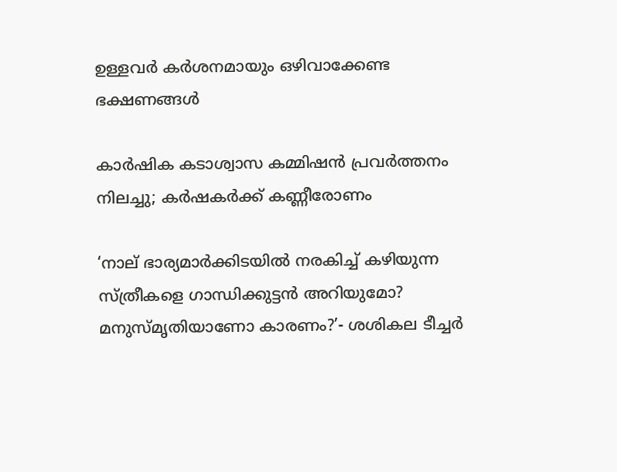ഉള്ളവര്‍ കർശനമായും ഒഴിവാക്കേണ്ട ഭക്ഷണങ്ങള്‍

കാര്‍ഷിക കടാശ്വാസ കമ്മിഷന്‍ പ്രവര്‍ത്തനം നിലച്ചു; കര്‍ഷകര്‍ക്ക് കണ്ണീരോണം

‘നാല് ഭാര്യമാർക്കിടയിൽ നരകിച്ച് കഴിയുന്ന സ്ത്രീകളെ ഗാന്ധിക്കുട്ടൻ അറിയുമോ? മനുസ്മൃതിയാണോ കാരണം?’- ശശികല ടീച്ചർ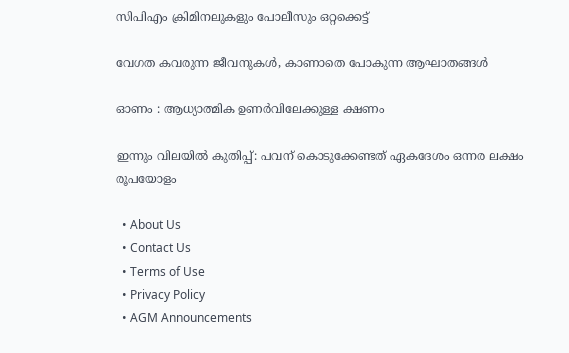സിപിഎം ക്രിമിനലുകളും പോലീസും ഒറ്റക്കെട്ട്

വേഗത കവരുന്ന ജീവനുകള്‍, കാണാതെ പോകുന്ന ആഘാതങ്ങള്‍

ഓണം : ആധ്യാത്മിക ഉണര്‍വിലേക്കുള്ള ക്ഷണം

ഇന്നും വിലയിൽ കുതിപ്പ്: പവന് കൊടുക്കേണ്ടത് ഏകദേശം ഒന്നര ലക്ഷം രൂപയോളം

  • About Us
  • Contact Us
  • Terms of Use
  • Privacy Policy
  • AGM Announcements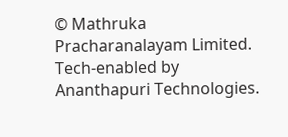© Mathruka Pracharanalayam Limited.
Tech-enabled by Ananthapuri Technologies.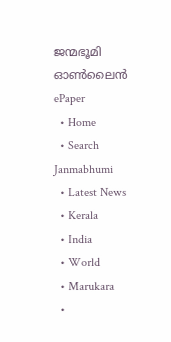ജന്മഭൂമി ഓണ്‍ലൈന്‍
ePaper
  • Home
  • Search Janmabhumi
  • Latest News
  • Kerala
  • India
  • World
  • Marukara
  •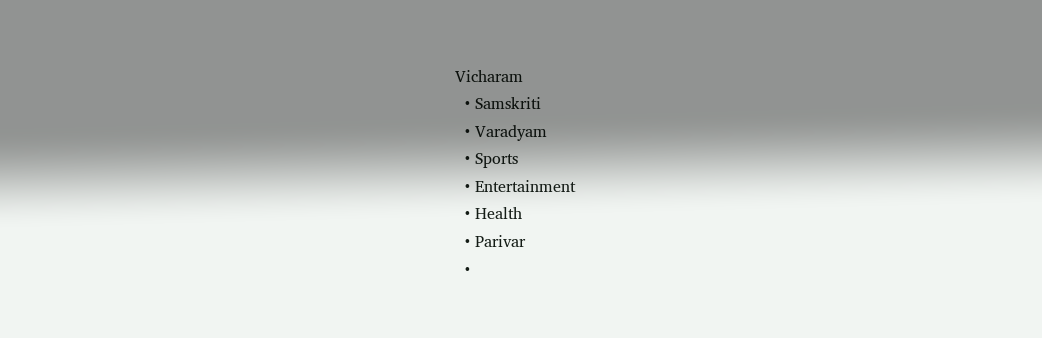Vicharam
  • Samskriti
  • Varadyam
  • Sports
  • Entertainment
  • Health
  • Parivar
  •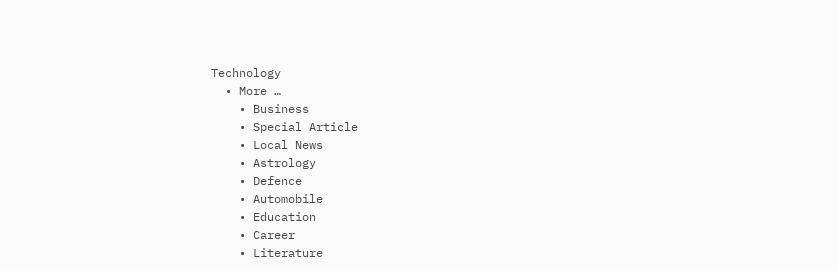Technology
  • More …
    • Business
    • Special Article
    • Local News
    • Astrology
    • Defence
    • Automobile
    • Education
    • Career
    • Literature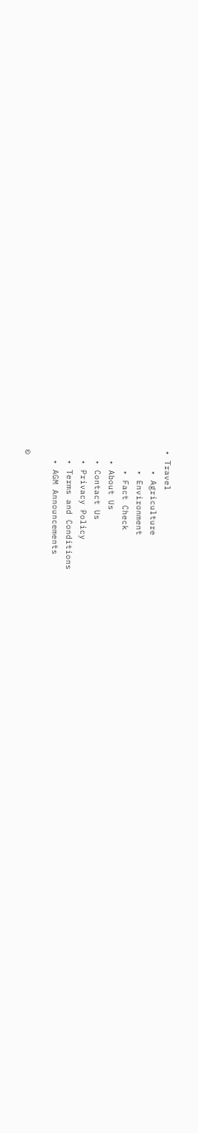• Travel
    • Agriculture
    • Environment
    • Fact Check
  • About Us
  • Contact Us
  • Privacy Policy
  • Terms and Conditions
  • AGM Announcements

©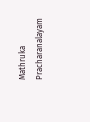Mathruka Pracharanalayam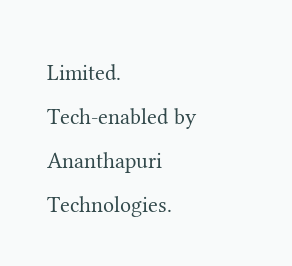Limited.
Tech-enabled by Ananthapuri Technologies.